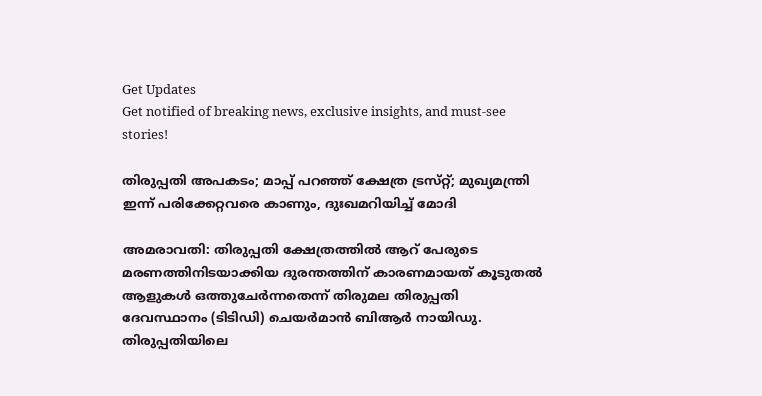Get Updates
Get notified of breaking news, exclusive insights, and must-see stories!

തിരുപ്പതി അപകടം; മാപ്പ് പറഞ്ഞ് ക്ഷേത്ര ട്രസ്‌റ്റ്; മുഖ്യമന്ത്രി ഇന്ന് പരിക്കേറ്റവരെ കാണും, ദുഃഖമറിയിച്ച് മോദി

അമരാവതി: തിരുപ്പതി ക്ഷേത്രത്തിൽ ആറ് പേരുടെ മരണത്തിനിടയാക്കിയ ദുരന്തത്തിന് കാരണമായത് കൂടുതൽ ആളുകൾ ഒത്തുചേർന്നതെന്ന് തിരുമല തിരുപ്പതി ദേവസ്ഥാനം (ടിടിഡി) ചെയർമാൻ ബിആർ നായിഡു. തിരുപ്പതിയിലെ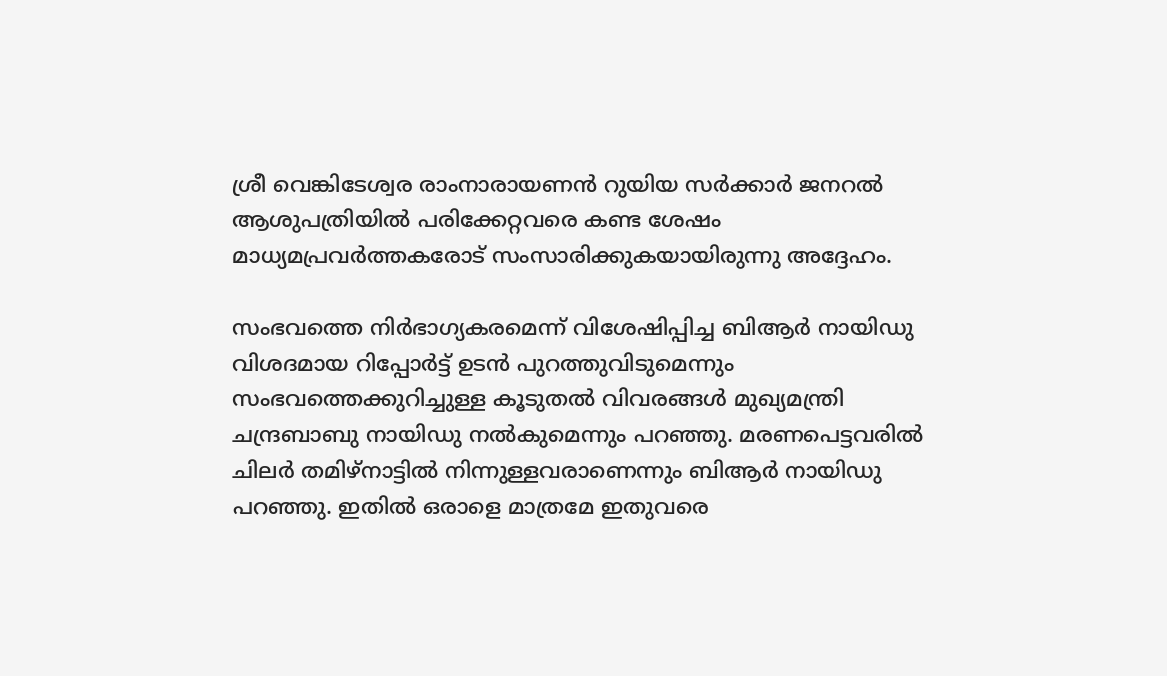ശ്രീ വെങ്കിടേശ്വര രാംനാരായണൻ റുയിയ സർക്കാർ ജനറൽ ആശുപത്രിയിൽ പരിക്കേറ്റവരെ കണ്ട ശേഷം മാധ്യമപ്രവർത്തകരോട് സംസാരിക്കുകയായിരുന്നു അദ്ദേഹം.

സംഭവത്തെ നിർഭാഗ്യകരമെന്ന് വിശേഷിപ്പിച്ച ബിആർ നായിഡു വിശദമായ റിപ്പോർട്ട് ഉടൻ പുറത്തുവിടുമെന്നും സംഭവത്തെക്കുറിച്ചുള്ള കൂടുതൽ വിവരങ്ങൾ മുഖ്യമന്ത്രി ചന്ദ്രബാബു നായിഡു നൽകുമെന്നും പറഞ്ഞു. മരണപെട്ടവരിൽ ചിലർ തമിഴ്‌നാട്ടിൽ നിന്നുള്ളവരാണെന്നും ബിആർ നായിഡു പറഞ്ഞു. ഇതിൽ ഒരാളെ മാത്രമേ ഇതുവരെ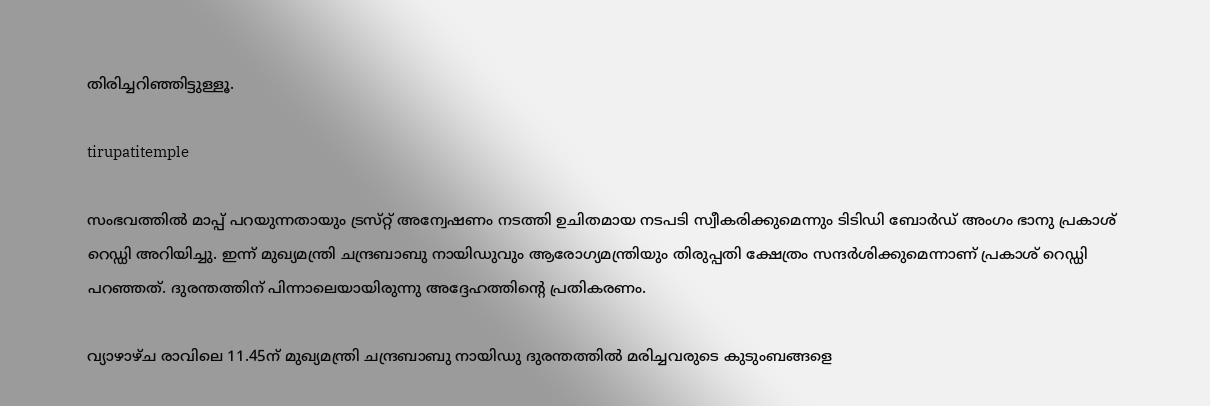തിരിച്ചറിഞ്ഞിട്ടുള്ളൂ.

tirupatitemple

സംഭവത്തിൽ മാപ്പ് പറയുന്നതായും ട്രസ്‌റ്റ് അന്വേഷണം നടത്തി ഉചിതമായ നടപടി സ്വീകരിക്കുമെന്നും ടിടിഡി ബോർഡ് അംഗം ഭാനു പ്രകാശ് റെഡ്ഡി അറിയിച്ചു. ഇന്ന് മുഖ്യമന്ത്രി ചന്ദ്രബാബു നായിഡുവും ആരോഗ്യമന്ത്രിയും തിരുപ്പതി ക്ഷേത്രം സന്ദർശിക്കുമെന്നാണ് പ്രകാശ് റെഡ്ഡി പറഞ്ഞത്. ദുരന്തത്തിന് പിന്നാലെയായിരുന്നു അദ്ദേഹത്തിന്റെ പ്രതികരണം.

വ്യാഴാഴ്‌ച രാവിലെ 11.45ന് മുഖ്യമന്ത്രി ചന്ദ്രബാബു നായിഡു ദുരന്തത്തിൽ മരിച്ചവരുടെ കുടുംബങ്ങളെ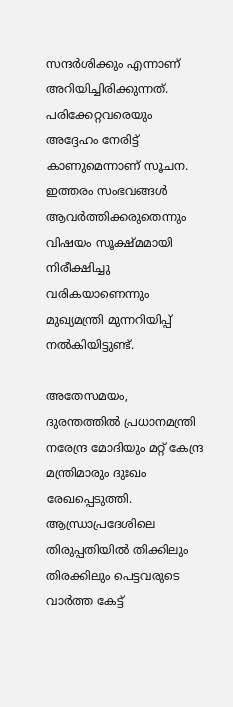സന്ദർശിക്കും എന്നാണ് അറിയിച്ചിരിക്കുന്നത്. പരിക്കേറ്റവരെയും അദ്ദേഹം നേരിട്ട് കാണുമെന്നാണ് സൂചന. ഇത്തരം സംഭവങ്ങൾ ആവർത്തിക്കരുതെന്നും വിഷയം സൂക്ഷ്‌മമായി നിരീക്ഷിച്ചു വരികയാണെന്നും മുഖ്യമന്ത്രി മുന്നറിയിപ്പ് നൽകിയിട്ടുണ്ട്.

അതേസമയം, ദുരന്തത്തിൽ പ്രധാനമന്ത്രി നരേന്ദ്ര മോദിയും മറ്റ് കേന്ദ്ര മന്ത്രിമാരും ദുഃഖം രേഖപ്പെടുത്തി. ആന്ധ്രാപ്രദേശിലെ തിരുപ്പതിയിൽ തിക്കിലും തിരക്കിലും പെട്ടവരുടെ വാർത്ത കേട്ട്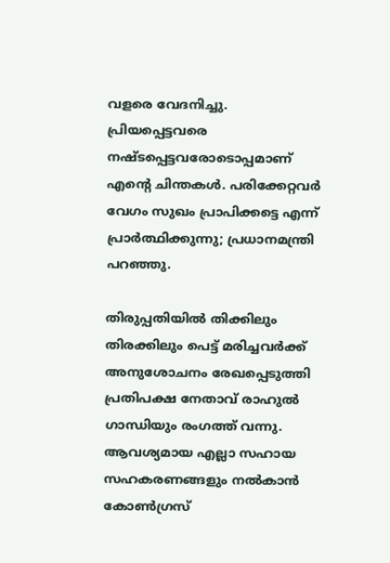വളരെ വേദനിച്ചു. പ്രിയപ്പെട്ടവരെ നഷ്‌ടപ്പെട്ടവരോടൊപ്പമാണ് എന്റെ ചിന്തകൾ. പരിക്കേറ്റവർ വേഗം സുഖം പ്രാപിക്കട്ടെ എന്ന് പ്രാർത്ഥിക്കുന്നു; പ്രധാനമന്ത്രി പറഞ്ഞു.

തിരുപ്പതിയിൽ തിക്കിലും തിരക്കിലും പെട്ട് മരിച്ചവർക്ക് അനുശോചനം രേഖപ്പെടുത്തി പ്രതിപക്ഷ നേതാവ് രാഹുൽ ഗാന്ധിയും രംഗത്ത് വന്നു. ആവശ്യമായ എല്ലാ സഹായ സഹകരണങ്ങളും നൽകാൻ കോൺഗ്രസ്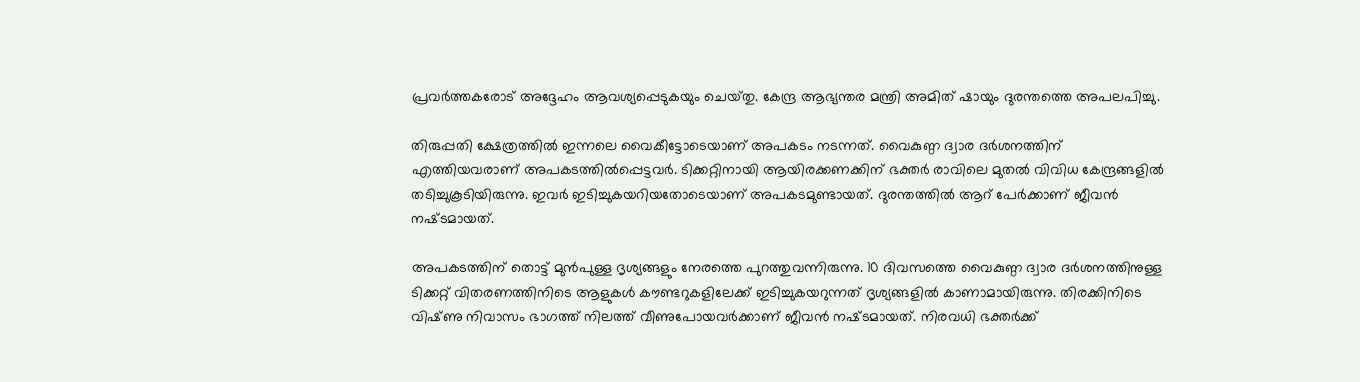പ്രവർത്തകരോട് അദ്ദേഹം ആവശ്യപ്പെടുകയും ചെയ്‌തു. കേന്ദ്ര ആഭ്യന്തര മന്ത്രി അമിത് ഷായും ദുരന്തത്തെ അപലപിച്ചു.

തിരുപ്പതി ക്ഷേത്രത്തിൽ ഇന്നലെ വൈകീട്ടോടെയാണ് അപകടം നടന്നത്. വൈകുണ്ഠ ദ്വാര ദർശനത്തിന് എത്തിയവരാണ് അപകടത്തിൽപ്പെട്ടവർ. ടിക്കറ്റിനായി ആയിരക്കണക്കിന് ഭക്തര്‍ രാവിലെ മുതല്‍ വിവിധ കേന്ദ്രങ്ങളില്‍ തടിച്ചുകൂടിയിരുന്നു. ഇവർ ഇടിച്ചുകയറിയതോടെയാണ് അപകടമുണ്ടായത്. ദുരന്തത്തിൽ ആറ് പേർക്കാണ് ജീവൻ നഷ്‌ടമായത്.

അപകടത്തിന് തൊട്ട് മുൻപുള്ള ദൃശ്യങ്ങളും നേരത്തെ പുറത്തുവന്നിരുന്നു. 10 ദിവസത്തെ വൈകുണ്ഠ ദ്വാര ദർശനത്തിനുള്ള ടിക്കറ്റ് വിതരണത്തിനിടെ ആളുകൾ കൗണ്ടറുകളിലേക്ക് ഇടിച്ചുകയറുന്നത് ദൃശ്യങ്ങളിൽ കാണാമായിരുന്നു. തിരക്കിനിടെ വിഷ്‌ണു നിവാസം ഭാഗത്ത് നിലത്ത് വീണുപോയവർക്കാണ് ജീവൻ നഷ്‌ടമായത്. നിരവധി ഭക്തര്‍ക്ക്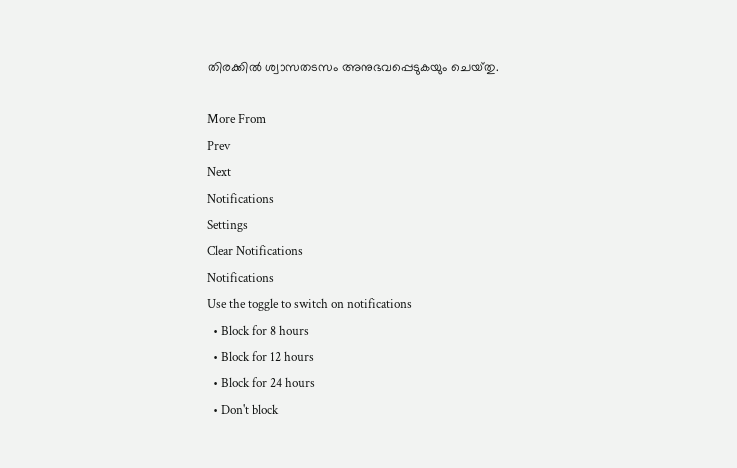തിരക്കില്‍ ശ്വാസതടസം അനുഭവപ്പെടുകയും ചെയ്‌തു.

More From
Prev
Next
Notifications
Settings
Clear Notifications
Notifications
Use the toggle to switch on notifications
  • Block for 8 hours
  • Block for 12 hours
  • Block for 24 hours
  • Don't block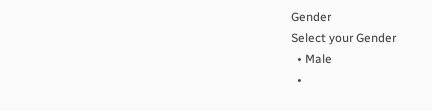Gender
Select your Gender
  • Male
  •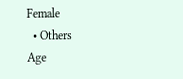Female
  • Others
Age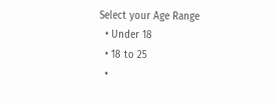Select your Age Range
  • Under 18
  • 18 to 25
  •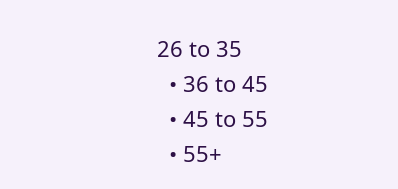26 to 35
  • 36 to 45
  • 45 to 55
  • 55+